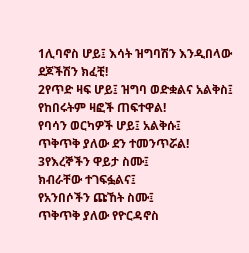1ሊባኖስ ሆይ፤ እሳት ዝግባሽን እንዲበላው
ደጆችሽን ክፈቺ!
2የጥድ ዛፍ ሆይ፤ ዝግባ ወድቋልና አልቅስ፤
የከበሩትም ዛፎች ጠፍተዋል!
የባሳን ወርካዎች ሆይ፤ አልቅሱ፤
ጥቅጥቅ ያለው ደን ተመንጥሯል!
3የእረኞችን ዋይታ ስሙ፤
ክብራቸው ተገፍፏልና፤
የአንበሶችን ጩኸት ስሙ፤
ጥቅጥቅ ያለው የዮርዳኖስ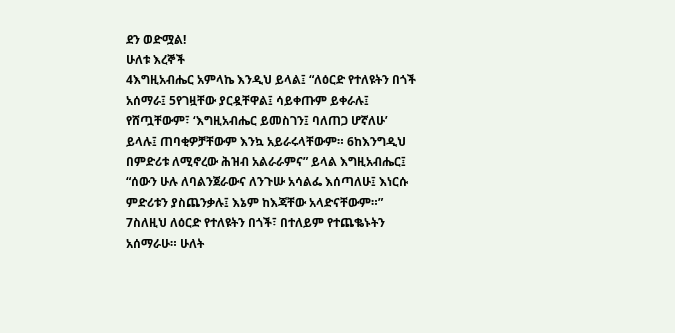ደን ወድሟል!
ሁለቱ እረኞች
4እግዚአብሔር አምላኬ እንዲህ ይላል፤ “ለዕርድ የተለዩትን በጎች አሰማራ፤ 5የገዟቸው ያርዷቸዋል፤ ሳይቀጡም ይቀራሉ፤ የሸጧቸውም፣ ‘እግዚአብሔር ይመስገን፤ ባለጠጋ ሆኛለሁ’ ይላሉ፤ ጠባቂዎቻቸውም እንኳ አይራሩላቸውም። 6ከእንግዲህ በምድሪቱ ለሚኖረው ሕዝብ አልራራምና” ይላል እግዚአብሔር፤ “ሰውን ሁሉ ለባልንጀራውና ለንጉሡ አሳልፌ እሰጣለሁ፤ እነርሱ ምድሪቱን ያስጨንቃሉ፤ እኔም ከእጃቸው አላድናቸውም።”
7ስለዚህ ለዕርድ የተለዩትን በጎች፣ በተለይም የተጨቈኑትን አሰማራሁ። ሁለት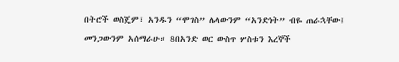በትሮች ወስጄም፣ አንዱን “ሞገስ” ሌላውንም “አንድነት” ብዬ ጠራኋቸው፤ መንጋውንም አሰማራሁ። 8በአንድ ወር ውስጥ ሦስቱን እረኞች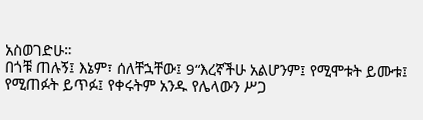አስወገድሁ።
በጎቹ ጠሉኝ፤ እኔም፣ ሰለቸኋቸው፤ 9“እረኛችሁ አልሆንም፤ የሚሞቱት ይሙቱ፤ የሚጠፉት ይጥፉ፤ የቀሩትም አንዱ የሌላውን ሥጋ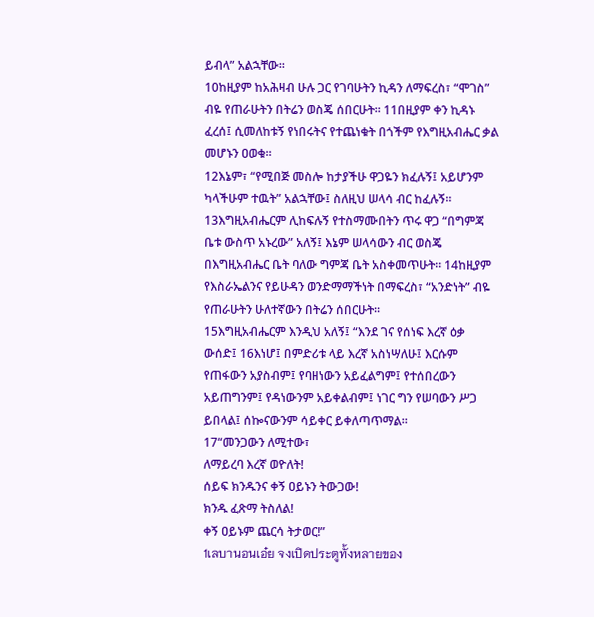ይብላ” አልኋቸው።
10ከዚያም ከአሕዛብ ሁሉ ጋር የገባሁትን ኪዳን ለማፍረስ፣ “ሞገስ” ብዬ የጠራሁትን በትሬን ወስጄ ሰበርሁት። 11በዚያም ቀን ኪዳኑ ፈረሰ፤ ሲመለከቱኝ የነበሩትና የተጨነቁት በጎችም የእግዚአብሔር ቃል መሆኑን ዐወቁ።
12እኔም፣ “የሚበጅ መስሎ ከታያችሁ ዋጋዬን ክፈሉኝ፤ አይሆንም ካላችሁም ተዉት” አልኋቸው፤ ስለዚህ ሠላሳ ብር ከፈሉኝ።
13እግዚአብሔርም ሊከፍሉኝ የተስማሙበትን ጥሩ ዋጋ “በግምጃ ቤቱ ውስጥ አኑረው” አለኝ፤ እኔም ሠላሳውን ብር ወስጄ በእግዚአብሔር ቤት ባለው ግምጃ ቤት አስቀመጥሁት። 14ከዚያም የእስራኤልንና የይሁዳን ወንድማማችነት በማፍረስ፣ “አንድነት” ብዬ የጠራሁትን ሁለተኛውን በትሬን ሰበርሁት።
15እግዚአብሔርም እንዲህ አለኝ፤ “እንደ ገና የሰነፍ እረኛ ዕቃ ውሰድ፤ 16እነሆ፤ በምድሪቱ ላይ እረኛ አስነሣለሁ፤ እርሱም የጠፋውን አያስብም፤ የባዘነውን አይፈልግም፤ የተሰበረውን አይጠግንም፤ የዳነውንም አይቀልብም፤ ነገር ግን የሠባውን ሥጋ ይበላል፤ ሰኰናውንም ሳይቀር ይቀለጣጥማል።
17“መንጋውን ለሚተው፣
ለማይረባ እረኛ ወዮለት!
ሰይፍ ክንዱንና ቀኝ ዐይኑን ትውጋው!
ክንዱ ፈጽማ ትስለል!
ቀኝ ዐይኑም ጨርሳ ትታወር!”
1เลบานอนเอ๋ย จงเปิดประตูทั้งหลายของ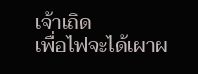เจ้าเถิด
เพื่อไฟจะได้เผาผ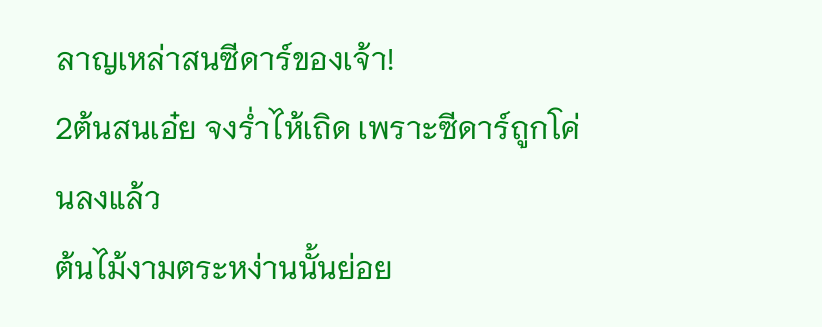ลาญเหล่าสนซีดาร์ของเจ้า!
2ต้นสนเอ๋ย จงร่ำไห้เถิด เพราะซีดาร์ถูกโค่นลงแล้ว
ต้นไม้งามตระหง่านนั้นย่อย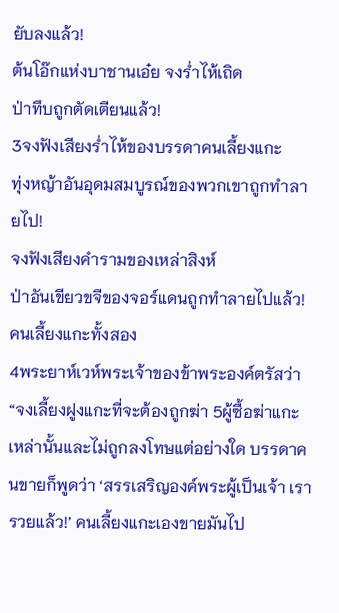ยับลงแล้ว!
ต้นโอ๊กแห่งบาชานเอ๋ย จงร่ำไห้เถิด
ป่าทึบถูกตัดเตียนแล้ว!
3จงฟังเสียงร่ำไห้ของบรรดาคนเลี้ยงแกะ
ทุ่งหญ้าอันอุดมสมบูรณ์ของพวกเขาถูกทำลายไป!
จงฟังเสียงคำรามของเหล่าสิงห์
ป่าอันเขียวขจีของจอร์แดนถูกทำลายไปแล้ว!
คนเลี้ยงแกะทั้งสอง
4พระยาห์เวห์พระเจ้าของข้าพระองค์ตรัสว่า “จงเลี้ยงฝูงแกะที่จะต้องถูกฆ่า 5ผู้ซื้อฆ่าแกะเหล่านั้นและไม่ถูกลงโทษแต่อย่างใด บรรดาคนขายก็พูดว่า ‘สรรเสริญองค์พระผู้เป็นเจ้า เรารวยแล้ว!’ คนเลี้ยงแกะเองขายมันไป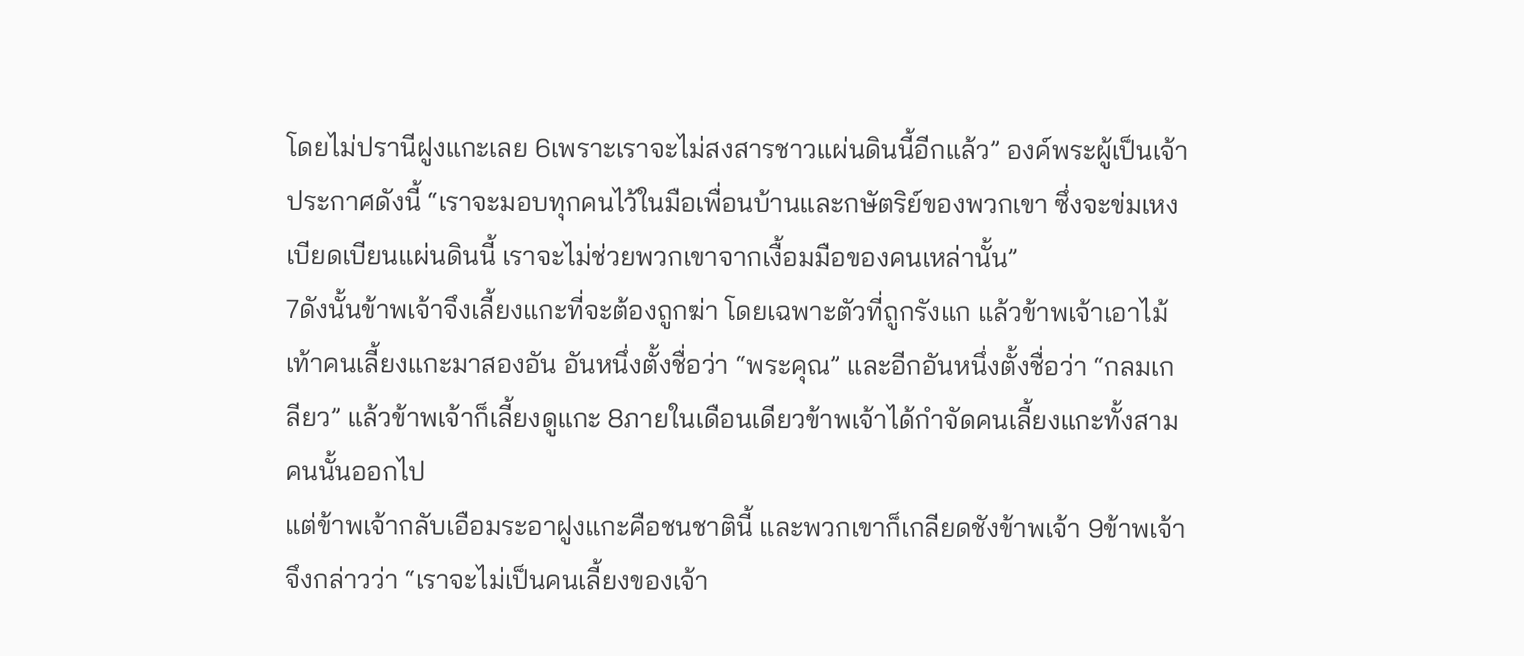โดยไม่ปรานีฝูงแกะเลย 6เพราะเราจะไม่สงสารชาวแผ่นดินนี้อีกแล้ว” องค์พระผู้เป็นเจ้าประกาศดังนี้ “เราจะมอบทุกคนไว้ในมือเพื่อนบ้านและกษัตริย์ของพวกเขา ซึ่งจะข่มเหงเบียดเบียนแผ่นดินนี้ เราจะไม่ช่วยพวกเขาจากเงื้อมมือของคนเหล่านั้น”
7ดังนั้นข้าพเจ้าจึงเลี้ยงแกะที่จะต้องถูกฆ่า โดยเฉพาะตัวที่ถูกรังแก แล้วข้าพเจ้าเอาไม้เท้าคนเลี้ยงแกะมาสองอัน อันหนึ่งตั้งชื่อว่า “พระคุณ” และอีกอันหนึ่งตั้งชื่อว่า “กลมเกลียว” แล้วข้าพเจ้าก็เลี้ยงดูแกะ 8ภายในเดือนเดียวข้าพเจ้าได้กำจัดคนเลี้ยงแกะทั้งสามคนนั้นออกไป
แต่ข้าพเจ้ากลับเอือมระอาฝูงแกะคือชนชาตินี้ และพวกเขาก็เกลียดชังข้าพเจ้า 9ข้าพเจ้าจึงกล่าวว่า “เราจะไม่เป็นคนเลี้ยงของเจ้า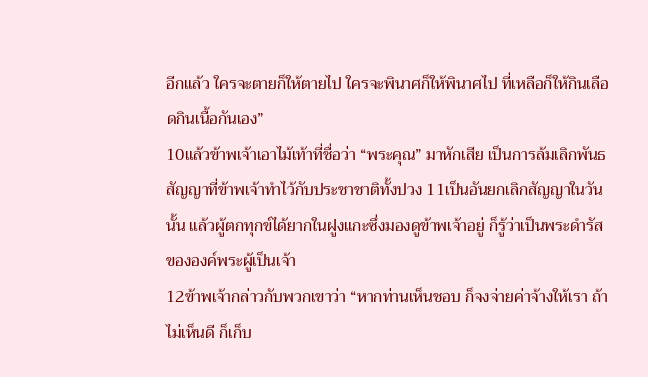อีกแล้ว ใครจะตายก็ให้ตายไป ใครจะพินาศก็ให้พินาศไป ที่เหลือก็ให้กินเลือดกินเนื้อกันเอง”
10แล้วข้าพเจ้าเอาไม้เท้าที่ชื่อว่า “พระคุณ” มาหักเสีย เป็นการล้มเลิกพันธสัญญาที่ข้าพเจ้าทำไว้กับประชาชาติทั้งปวง 11เป็นอันยกเลิกสัญญาในวันนั้น แล้วผู้ตกทุกข์ได้ยากในฝูงแกะซึ่งมองดูข้าพเจ้าอยู่ ก็รู้ว่าเป็นพระดำรัสขององค์พระผู้เป็นเจ้า
12ข้าพเจ้ากล่าวกับพวกเขาว่า “หากท่านเห็นชอบ ก็จงจ่ายค่าจ้างให้เรา ถ้าไม่เห็นดี ก็เก็บ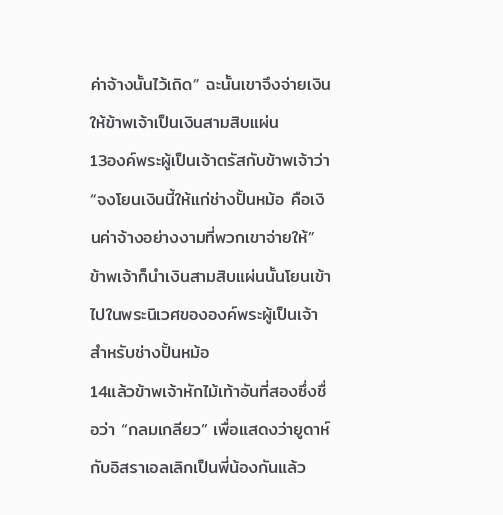ค่าจ้างนั้นไว้เถิด” ฉะนั้นเขาจึงจ่ายเงินให้ข้าพเจ้าเป็นเงินสามสิบแผ่น
13องค์พระผู้เป็นเจ้าตรัสกับข้าพเจ้าว่า “จงโยนเงินนี้ให้แก่ช่างปั้นหม้อ คือเงินค่าจ้างอย่างงามที่พวกเขาจ่ายให้” ข้าพเจ้าก็นำเงินสามสิบแผ่นนั้นโยนเข้าไปในพระนิเวศขององค์พระผู้เป็นเจ้าสำหรับช่างปั้นหม้อ
14แล้วข้าพเจ้าหักไม้เท้าอันที่สองซึ่งชื่อว่า “กลมเกลียว” เพื่อแสดงว่ายูดาห์กับอิสราเอลเลิกเป็นพี่น้องกันแล้ว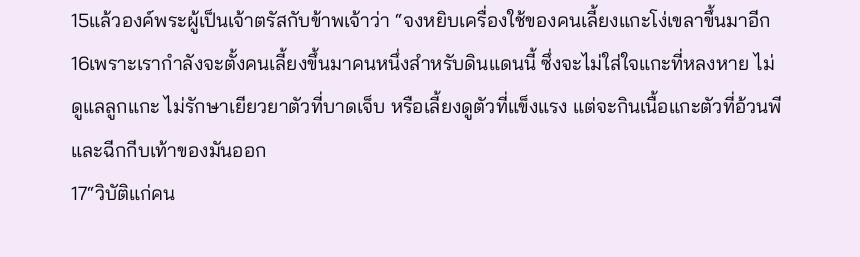15แล้วองค์พระผู้เป็นเจ้าตรัสกับข้าพเจ้าว่า “จงหยิบเครื่องใช้ของคนเลี้ยงแกะโง่เขลาขึ้นมาอีก 16เพราะเรากำลังจะตั้งคนเลี้ยงขึ้นมาคนหนึ่งสำหรับดินแดนนี้ ซึ่งจะไม่ใส่ใจแกะที่หลงหาย ไม่ดูแลลูกแกะ ไม่รักษาเยียวยาตัวที่บาดเจ็บ หรือเลี้ยงดูตัวที่แข็งแรง แต่จะกินเนื้อแกะตัวที่อ้วนพีและฉีกกีบเท้าของมันออก
17“วิบัติแก่คน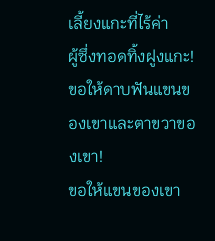เลี้ยงแกะที่ไร้ค่า
ผู้ซึ่งทอดทิ้งฝูงแกะ!
ขอให้ดาบฟันแขนของเขาและตาขวาของเขา!
ขอให้แขนของเขา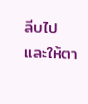ลีบไป
และให้ตา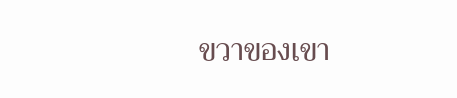ขวาของเขา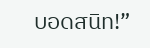บอดสนิท!”